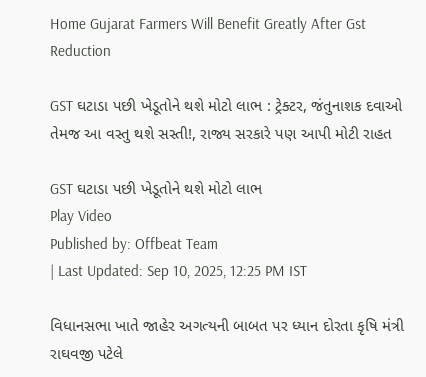Home Gujarat Farmers Will Benefit Greatly After Gst Reduction

GST ઘટાડા પછી ખેડૂતોને થશે મોટો લાભ : ટ્રેક્ટર, જંતુનાશક દવાઓ તેમજ આ વસ્તુ થશે સસ્તી!, રાજ્ય સરકારે પણ આપી મોટી રાહત

GST ઘટાડા પછી ખેડૂતોને થશે મોટો લાભ
Play Video
Published by: Offbeat Team
| Last Updated: Sep 10, 2025, 12:25 PM IST

વિધાનસભા ખાતે જાહેર અગત્યની બાબત પર ધ્યાન દોરતા કૃષિ મંત્રી રાઘવજી પટેલે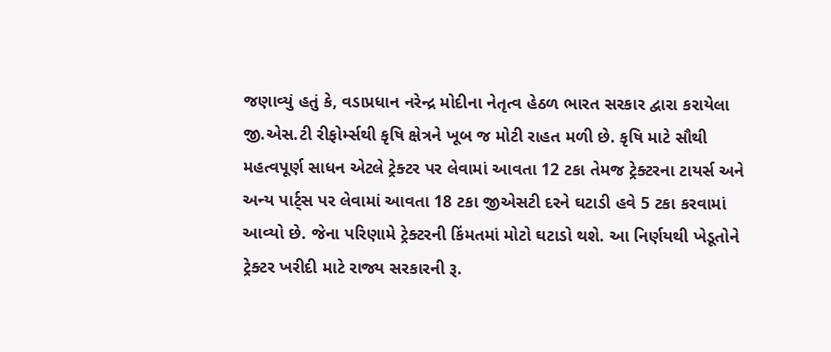જણાવ્યું હતું કે, વડાપ્રધાન નરેન્દ્ર મોદીના નેતૃત્વ હેઠળ ભારત સરકાર દ્વારા કરાયેલા જી.એસ.ટી રીફોર્મ્સથી કૃષિ ક્ષેત્રને ખૂબ જ મોટી રાહત મળી છે. કૃષિ માટે સૌથી મહત્વપૂર્ણ સાધન એટલે ટ્રેક્ટર પર લેવામાં આવતા 12 ટકા તેમજ ટ્રેક્ટરના ટાયર્સ અને અન્ય પાર્ટ્સ પર લેવામાં આવતા 18 ટકા જીએસટી દરને ઘટાડી હવે 5 ટકા કરવામાં આવ્યો છે. જેના પરિણામે ટ્રેક્ટરની કિંમતમાં મોટો ઘટાડો થશે. આ નિર્ણયથી ખેડૂતોને ટ્રેક્ટર ખરીદી માટે રાજ્ય સરકારની રૂ.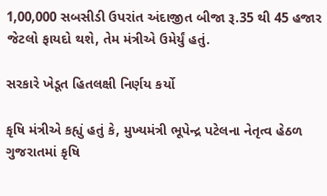1,00,000 સબસીડી ઉપરાંત અંદાજીત બીજા રૂ.35 થી 45 હજાર જેટલો ફાયદો થશે, તેમ મંત્રીએ ઉમેર્યું હતું.

સરકારે ખેડૂત હિતલક્ષી નિર્ણય કર્યો

કૃષિ મંત્રીએ કહ્યું હતું કે, મુખ્યમંત્રી ભૂપેન્દ્ર પટેલના નેતૃત્વ હેઠળ ગુજરાતમાં કૃષિ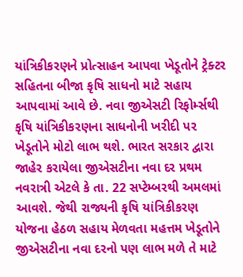યાંત્રિકીકરણને પ્રોત્સાહન આપવા ખેડૂતોને ટ્રેક્ટર સહિતના બીજા કૃષિ સાધનો માટે સહાય આપવામાં આવે છે. નવા જીએસટી રિફોર્મ્સથી કૃષિ યાંત્રિકીકરણના સાધનોની ખરીદી પર ખેડૂતોને મોટો લાભ થશે. ભારત સરકાર દ્વારા જાહેર કરાયેલા જીએસટીના નવા દર પ્રથમ નવરાત્રી એટલે કે તા. 22 સપ્ટેમ્બરથી અમલમાં આવશે. જેથી રાજ્યની કૃષિ યાંત્રિકીકરણ યોજના હેઠળ સહાય મેળવતા મહત્તમ ખેડૂતોને જીએસટીના નવા દરનો પણ લાભ મળે તે માટે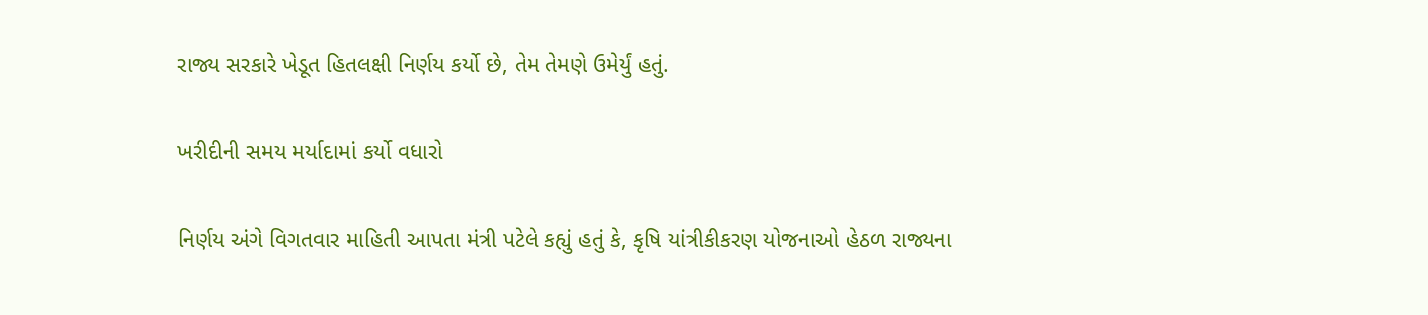રાજ્ય સરકારે ખેડૂત હિતલક્ષી નિર્ણય કર્યો છે, તેમ તેમણે ઉમેર્યું હતું.

ખરીદીની સમય મર્યાદામાં કર્યો વધારો

નિર્ણય અંગે વિગતવાર માહિતી આપતા મંત્રી પટેલે કહ્યું હતું કે, કૃષિ યાંત્રીકીકરણ યોજનાઓ હેઠળ રાજ્યના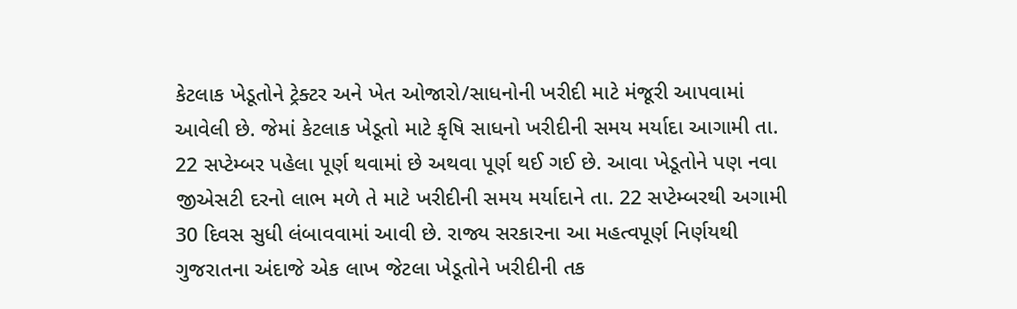કેટલાક ખેડૂતોને ટ્રેક્ટર અને ખેત ઓજારો/સાધનોની ખરીદી માટે મંજૂરી આપવામાં આવેલી છે. જેમાં કેટલાક ખેડૂતો માટે કૃષિ સાધનો ખરીદીની સમય મર્યાદા આગામી તા. 22 સપ્ટેમ્બર પહેલા પૂર્ણ થવામાં છે અથવા પૂર્ણ થઈ ગઈ છે. આવા ખેડૂતોને પણ નવા જીએસટી દરનો લાભ મળે તે માટે ખરીદીની સમય મર્યાદાને તા. 22 સપ્ટેમ્બરથી અગામી 30 દિવસ સુધી લંબાવવામાં આવી છે. રાજ્ય સરકારના આ મહત્વપૂર્ણ નિર્ણયથી ગુજરાતના અંદાજે એક લાખ જેટલા ખેડૂતોને ખરીદીની તક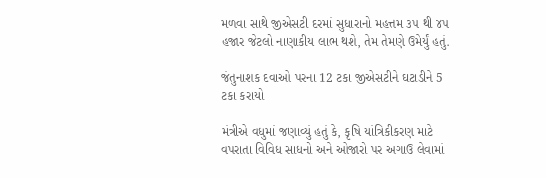મળવા સાથે જીએસટી દરમાં સુધારાનો મહત્તમ ૩૫ થી ૪૫ હજાર જેટલો નાણાકીય લાભ થશે, તેમ તેમણે ઉમેર્યું હતું.

જંતુનાશક દવાઓ પરના 12 ટકા જીએસટીને ઘટાડીને 5 ટકા કરાયો

મંત્રીએ વધુમાં જણાવ્યું હતું કે, કૃષિ યાંત્રિકીકરણ માટે વપરાતા વિવિધ સાધનો અને ઓજારો પર અગાઉ લેવામાં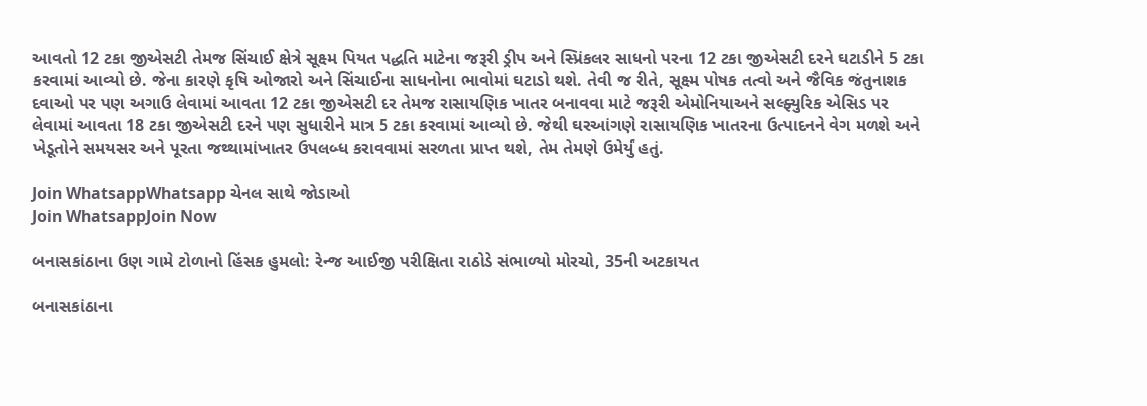આવતો 12 ટકા જીએસટી તેમજ સિંચાઈ ક્ષેત્રે સૂક્ષ્મ પિયત પદ્ધતિ માટેના જરૂરી ડ્રીપ અને સ્પ્રિંકલર સાધનો પરના 12 ટકા જીએસટી દરને ઘટાડીને 5 ટકા કરવામાં આવ્યો છે. જેના કારણે કૃષિ ઓજારો અને સિંચાઈના સાધનોના ભાવોમાં ઘટાડો થશે. તેવી જ રીતે, સૂક્ષ્મ પોષક તત્વો અને જૈવિક જંતુનાશક દવાઓ પર પણ અગાઉ લેવામાં આવતા 12 ટકા જીએસટી દર તેમજ રાસાયણિક ખાતર બનાવવા માટે જરૂરી એમોનિયાઅને સલ્ફ્યુરિક એસિડ પર લેવામાં આવતા 18 ટકા જીએસટી દરને પણ સુધારીને માત્ર 5 ટકા કરવામાં આવ્યો છે. જેથી ઘરઆંગણે રાસાયણિક ખાતરના ઉત્પાદનને વેગ મળશે અને ખેડૂતોને સમયસર અને પૂરતા જથ્થામાંખાતર ઉપલબ્ધ કરાવવામાં સરળતા પ્રાપ્ત થશે, તેમ તેમણે ઉમેર્યું હતું.

Join WhatsappWhatsapp ચેનલ સાથે જોડાઓ
Join WhatsappJoin Now

બનાસકાંઠાના ઉણ ગામે ટોળાનો હિંસક હુમલો: રેન્જ આઈજી પરીક્ષિતા રાઠોડે સંભાળ્યો મોરચો, 35ની અટકાયત

બનાસકાંઠાના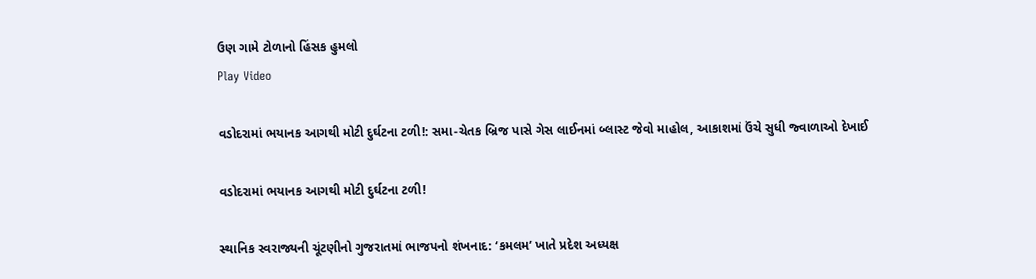ઉણ ગામે ટોળાનો હિંસક હુમલો
Play Video

વડોદરામાં ભયાનક આગથી મોટી દુર્ઘટના ટળી!: સમા-ચેતક બ્રિજ પાસે ગેસ લાઈનમાં બ્લાસ્ટ જેવો માહોલ, આકાશમાં ઉંચે સુધી જ્વાળાઓ દેખાઈ

વડોદરામાં ભયાનક આગથી મોટી દુર્ઘટના ટળી!

સ્થાનિક સ્વરાજ્યની ચૂંટણીનો ગુજરાતમાં ભાજપનો શંખનાદ: ‘કમલમ’ ખાતે પ્રદેશ અધ્યક્ષ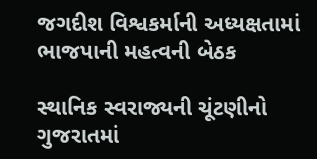જગદીશ વિશ્વકર્માની અધ્યક્ષતામાં ભાજપાની મહત્વની બેઠક

સ્થાનિક સ્વરાજ્યની ચૂંટણીનો ગુજરાતમાં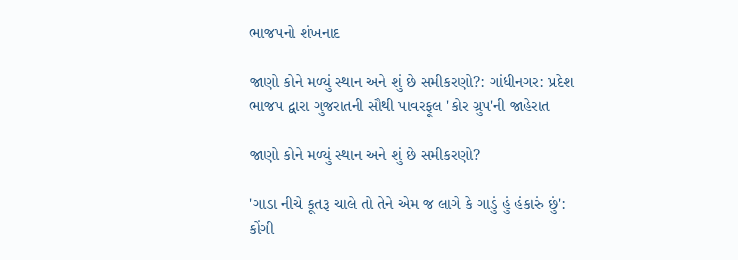ભાજપનો શંખનાદ

જાણો કોને મળ્યું સ્થાન અને શું છે સમીકરણો?: ગાંધીનગર: પ્રદેશ ભાજપ દ્વારા ગુજરાતની સૌથી પાવરફૂલ 'કોર ગ્રુપ'ની જાહેરાત

જાણો કોને મળ્યું સ્થાન અને શું છે સમીકરણો?

'ગાડા નીચે કૂતરૂ ચાલે તો તેને એમ જ લાગે કે ગાડું હું હંકારું છું': કોંગી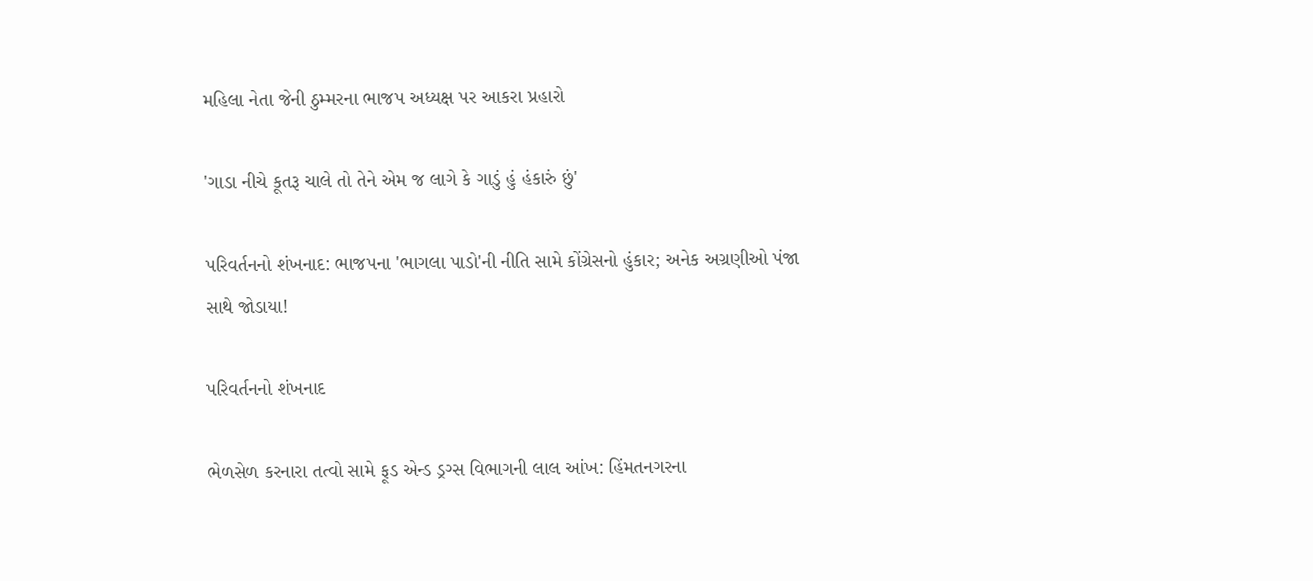મહિલા નેતા જેની ઠુમ્મરના ભાજપ અધ્યક્ષ પર આકરા પ્રહારો

'ગાડા નીચે કૂતરૂ ચાલે તો તેને એમ જ લાગે કે ગાડું હું હંકારું છું'

પરિવર્તનનો શંખનાદ: ભાજપના 'ભાગલા પાડો'ની નીતિ સામે કોંગ્રેસનો હુંકાર; અનેક અગ્રણીઓ પંજા સાથે જોડાયા!

પરિવર્તનનો શંખનાદ

ભેળસેળ કરનારા તત્વો સામે ફૂડ એન્ડ ડ્રગ્સ વિભાગની લાલ આંખ: હિંમતનગરના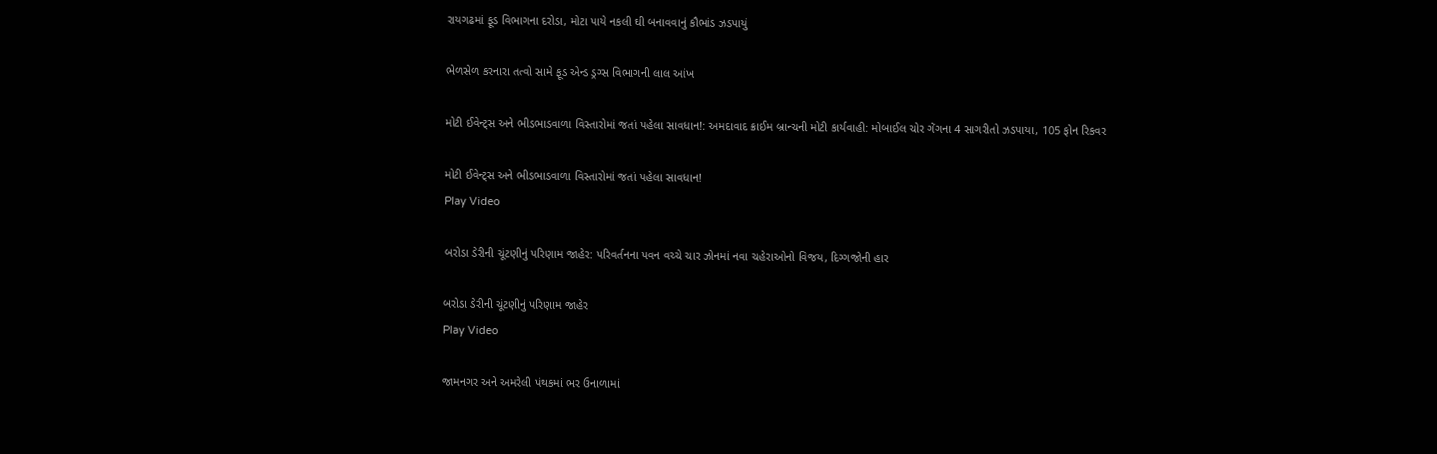રાયગઢમાં ફૂડ વિભાગના દરોડા, મોટા પાયે નકલી ઘી બનાવવાનું કૌભાંડ ઝડપાયું

ભેળસેળ કરનારા તત્વો સામે ફૂડ એન્ડ ડ્રગ્સ વિભાગની લાલ આંખ

મોટી ઈવેન્ટ્સ અને ભીડભાડવાળા વિસ્તારોમાં જતાં પહેલા સાવધાન!: અમદાવાદ ક્રાઈમ બ્રાન્ચની મોટી કાર્યવાહી: મોબાઈલ ચોર ગેંગના 4 સાગરીતો ઝડપાયા, 105 ફોન રિકવર

મોટી ઈવેન્ટ્સ અને ભીડભાડવાળા વિસ્તારોમાં જતાં પહેલા સાવધાન!
Play Video

બરોડા ડેરીની ચૂંટણીનું પરિણામ જાહેર: પરિવર્તનના પવન વચ્ચે ચાર ઝોનમાં નવા ચહેરાઓનો વિજય, દિગ્ગજોની હાર

બરોડા ડેરીની ચૂંટણીનું પરિણામ જાહેર
Play Video

જામનગર અને અમરેલી પંથકમાં ભર ઉનાળામાં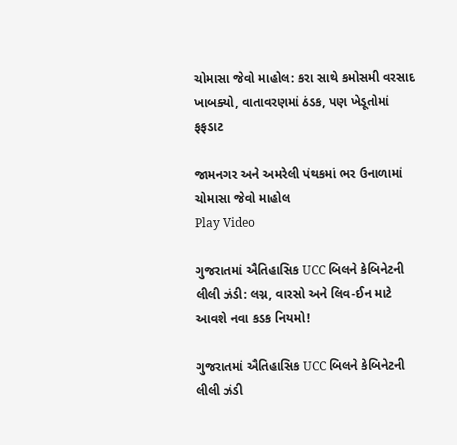ચોમાસા જેવો માહોલ: કરા સાથે કમોસમી વરસાદ ખાબક્યો, વાતાવરણમાં ઠંડક, પણ ખેડૂતોમાં ફફડાટ

જામનગર અને અમરેલી પંથકમાં ભર ઉનાળામાં ચોમાસા જેવો માહોલ
Play Video

ગુજરાતમાં ઐતિહાસિક UCC બિલને કેબિનેટની લીલી ઝંડી: લગ્ન, વારસો અને લિવ-ઈન માટે આવશે નવા કડક નિયમો!

ગુજરાતમાં ઐતિહાસિક UCC બિલને કેબિનેટની લીલી ઝંડી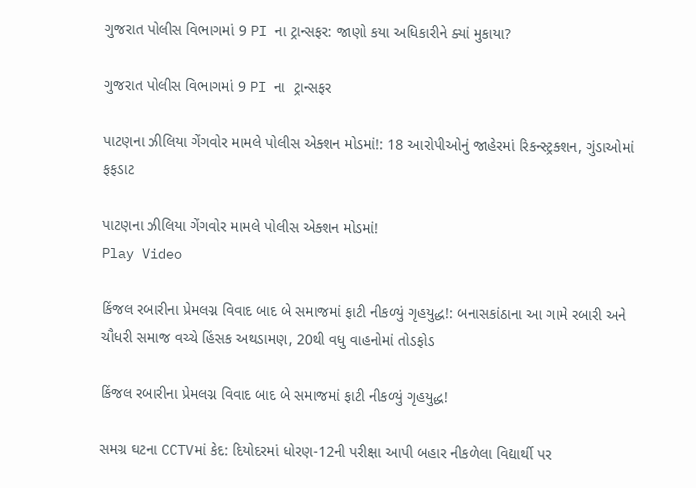ગુજરાત પોલીસ વિભાગમાં 9 PI ના ટ્રાન્સફર: જાણો કયા અધિકારીને ક્યાં મુકાયા?

ગુજરાત પોલીસ વિભાગમાં 9 PI ના  ટ્રાન્સફર

પાટણના ઝીલિયા ગેંગવોર મામલે પોલીસ એક્શન મોડમાં!: 18 આરોપીઓનું જાહેરમાં રિકન્સ્ટ્રક્શન, ગુંડાઓમાં ફફડાટ

પાટણના ઝીલિયા ગેંગવોર મામલે પોલીસ એક્શન મોડમાં!
Play Video

કિંજલ રબારીના પ્રેમલગ્ન વિવાદ બાદ બે સમાજમાં ફાટી નીકળ્યું ગૃહયુદ્ધ!: બનાસકાંઠાના આ ગામે રબારી અને ચૌધરી સમાજ વચ્ચે હિંસક અથડામણ, 20થી વધુ વાહનોમાં તોડફોડ

કિંજલ રબારીના પ્રેમલગ્ન વિવાદ બાદ બે સમાજમાં ફાટી નીકળ્યું ગૃહયુદ્ધ!

સમગ્ર ઘટના CCTVમાં કેદ: દિયોદરમાં ધોરણ-12ની પરીક્ષા આપી બહાર નીકળેલા વિદ્યાર્થી પર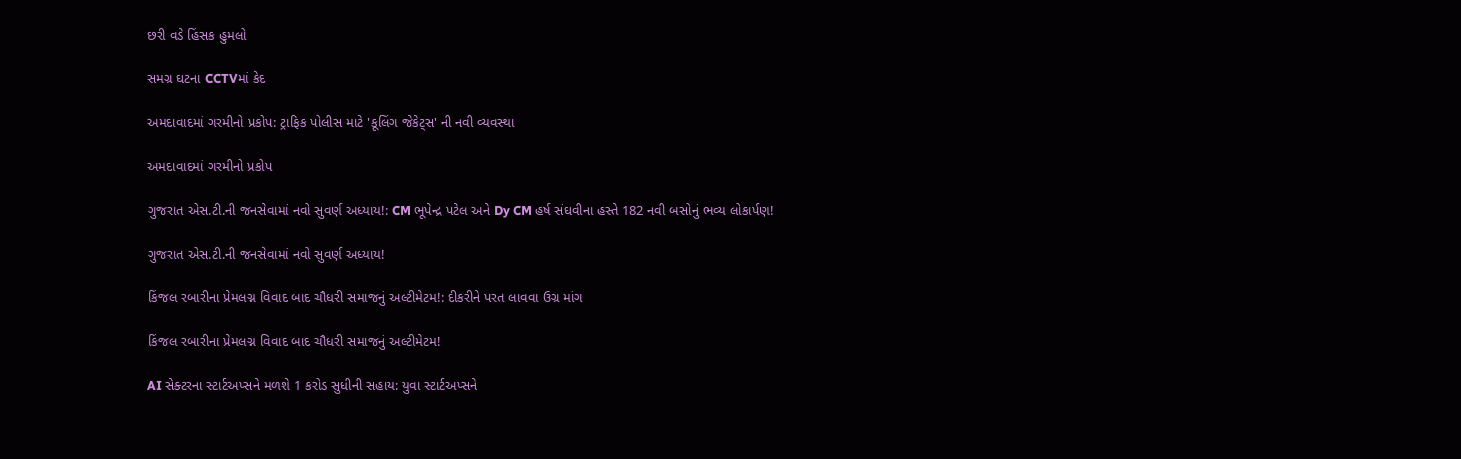છરી વડે હિંસક હુમલો

સમગ્ર ઘટના CCTVમાં કેદ

અમદાવાદમાં ગરમીનો પ્રકોપ: ટ્રાફિક પોલીસ માટે 'કૂલિંગ જેકેટ્સ' ની નવી વ્યવસ્થા

અમદાવાદમાં ગરમીનો પ્રકોપ

ગુજરાત એસ.ટી.ની જનસેવામાં નવો સુવર્ણ અધ્યાય!: CM ભૂપેન્દ્ર પટેલ અને Dy CM હર્ષ સંઘવીના હસ્તે 182 નવી બસોનું ભવ્ય લોકાર્પણ!

ગુજરાત એસ.ટી.ની જનસેવામાં નવો સુવર્ણ અધ્યાય!

કિંજલ રબારીના પ્રેમલગ્ન વિવાદ બાદ ચૌધરી સમાજનું અલ્ટીમેટમ!: દીકરીને પરત લાવવા ઉગ્ર માંગ

કિંજલ રબારીના પ્રેમલગ્ન વિવાદ બાદ ચૌધરી સમાજનું અલ્ટીમેટમ!

AI સેક્ટરના સ્ટાર્ટઅપ્સને મળશે 1 કરોડ સુધીની સહાય: યુવા સ્ટાર્ટઅપ્સને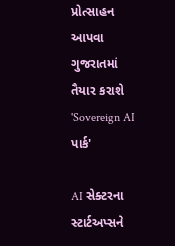પ્રોત્સાહન આપવા ગુજરાતમાં તૈયાર કરાશે 'Sovereign AI પાર્ક'

AI સેક્ટરના સ્ટાર્ટઅપ્સને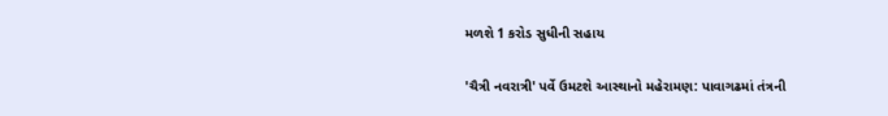મળશે 1 કરોડ સુધીની સહાય

'ચૈત્રી નવરાત્રી' પર્વે ઉમટશે આસ્થાનો મહેરામણ: પાવાગઢમાં તંત્રની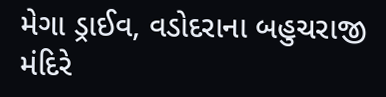મેગા ડ્રાઈવ, વડોદરાના બહુચરાજી મંદિરે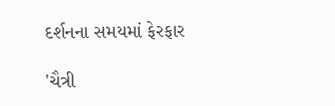દર્શનના સમયમાં ફેરફાર

'ચૈત્રી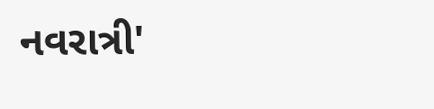નવરાત્રી'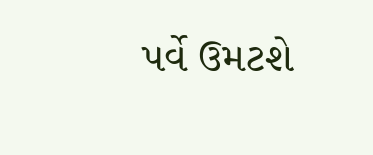પર્વે ઉમટશે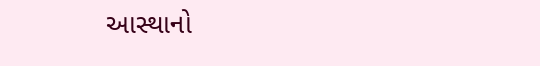આસ્થાનો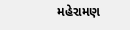મહેરામણ